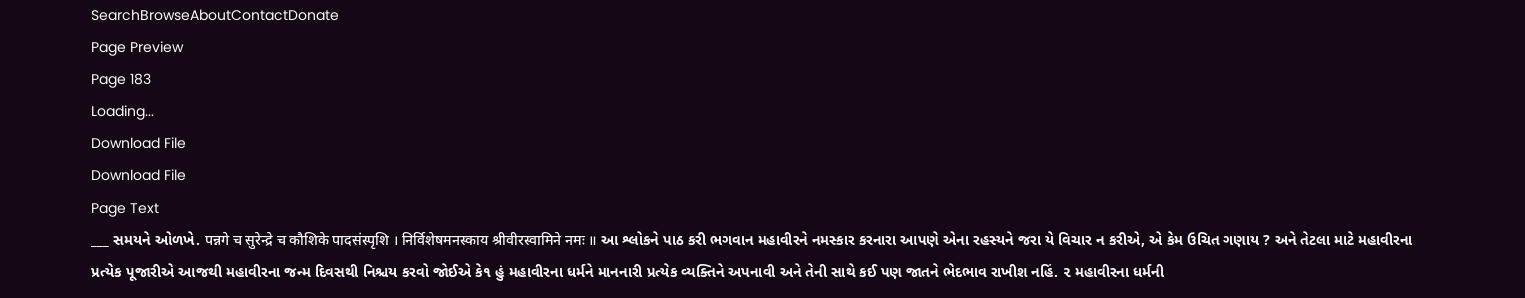SearchBrowseAboutContactDonate
Page Preview
Page 183
Loading...
Download File
Download File
Page Text
___ સમયને ઓળખે. पन्नगे च सुरेन्द्रे च कौशिके पादसंस्पृशि । निर्विशेषमनस्काय श्रीवीरस्वामिने नमः ॥ આ શ્લોકને પાઠ કરી ભગવાન મહાવીરને નમસ્કાર કરનારા આપણે એના રહસ્યને જરા યે વિચાર ન કરીએ, એ કેમ ઉચિત ગણાય ? અને તેટલા માટે મહાવીરના પ્રત્યેક પૂજારીએ આજથી મહાવીરના જન્મ દિવસથી નિશ્ચય કરવો જોઈએ કે૧ હું મહાવીરના ધર્મને માનનારી પ્રત્યેક વ્યક્તિને અપનાવી અને તેની સાથે કઈ પણ જાતને ભેદભાવ રાખીશ નહિં. ૨ મહાવીરના ધર્મની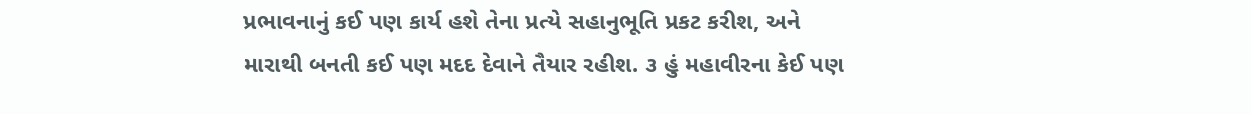પ્રભાવનાનું કઈ પણ કાર્ય હશે તેના પ્રત્યે સહાનુભૂતિ પ્રકટ કરીશ, અને મારાથી બનતી કઈ પણ મદદ દેવાને તૈયાર રહીશ. ૩ હું મહાવીરના કેઈ પણ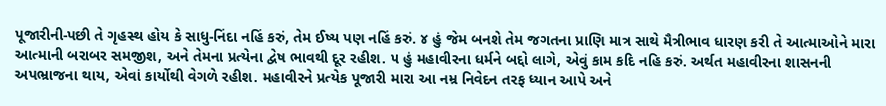પૂજારીની-પછી તે ગૃહસ્થ હોય કે સાધુ-નિંદા નહિં કરું, તેમ ઈષ્ય પણ નહિં કરું. ૪ હું જેમ બનશે તેમ જગતના પ્રાણિ માત્ર સાથે મૈત્રીભાવ ધારણ કરી તે આત્માઓને મારા આત્માની બરાબર સમજીશ, અને તેમના પ્રત્યેના દ્વેષ ભાવથી દૂર રહીશ. ૫ હું મહાવીરના ધર્મને બદ્દો લાગે, એવું કામ કદિ નહિ કરું. અર્થત મહાવીરના શાસનની અપભ્રાજના થાય, એવાં કાર્યોથી વેગળે રહીશ. મહાવીરને પ્રત્યેક પૂજારી મારા આ નમ્ર નિવેદન તરફ ધ્યાન આપે અને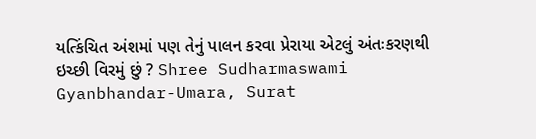યત્કિંચિત અંશમાં પણ તેનું પાલન કરવા પ્રેરાયા એટલું અંતઃકરણથી ઇચ્છી વિરમું છું ? Shree Sudharmaswami Gyanbhandar-Umara, Surat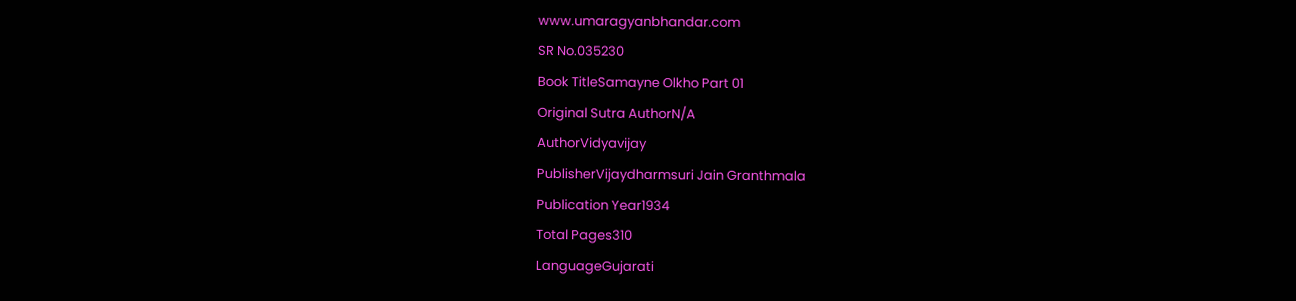www.umaragyanbhandar.com
SR No.035230
Book TitleSamayne Olkho Part 01
Original Sutra AuthorN/A
AuthorVidyavijay
PublisherVijaydharmsuri Jain Granthmala
Publication Year1934
Total Pages310
LanguageGujarati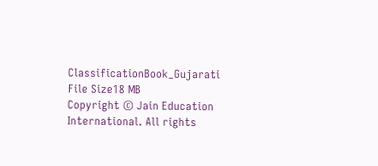ClassificationBook_Gujarati
File Size18 MB
Copyright © Jain Education International. All rights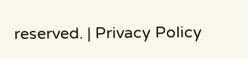reserved. | Privacy Policy